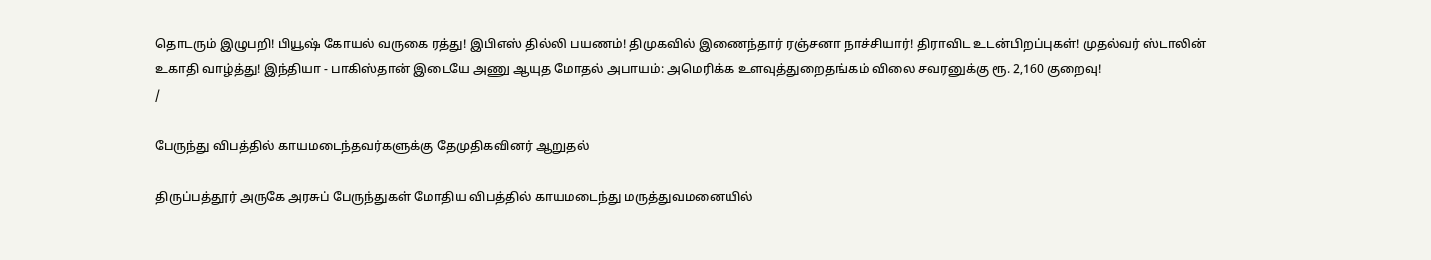தொடரும் இழுபறி! பியூஷ் கோயல் வருகை ரத்து! இபிஎஸ் தில்லி பயணம்! திமுகவில் இணைந்தார் ரஞ்சனா நாச்சியார்! திராவிட உடன்பிறப்புகள்! முதல்வர் ஸ்டாலின் உகாதி வாழ்த்து! இந்தியா - பாகிஸ்தான் இடையே அணு ஆயுத மோதல் அபாயம்: அமெரிக்க உளவுத்துறைதங்கம் விலை சவரனுக்கு ரூ. 2,160 குறைவு!
/

பேருந்து விபத்தில் காயமடைந்தவர்களுக்கு தேமுதிகவினர் ஆறுதல்

திருப்பத்தூர் அருகே அரசுப் பேருந்துகள் மோதிய விபத்தில் காயமடைந்து மருத்துவமனையில்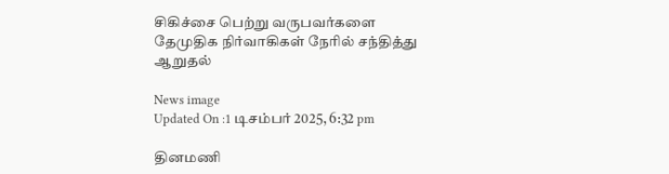சிகிச்சை பெற்று வருபவர்களை தேமுதிக நிர்வாகிகள் நேரில் சந்தித்து ஆறுதல்

News image
Updated On :1 டிசம்பர் 2025, 6:32 pm

தினமணி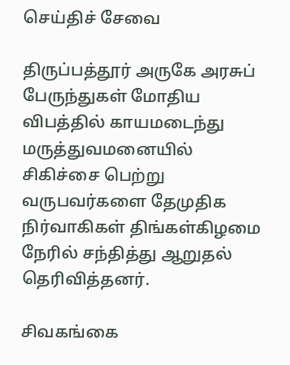செய்திச் சேவை

திருப்பத்தூர் அருகே அரசுப் பேருந்துகள் மோதிய விபத்தில் காயமடைந்து மருத்துவமனையில் சிகிச்சை பெற்று வருபவர்களை தேமுதிக நிர்வாகிகள் திங்கள்கிழமை நேரில் சந்தித்து ஆறுதல் தெரிவித்தனர்.

சிவகங்கை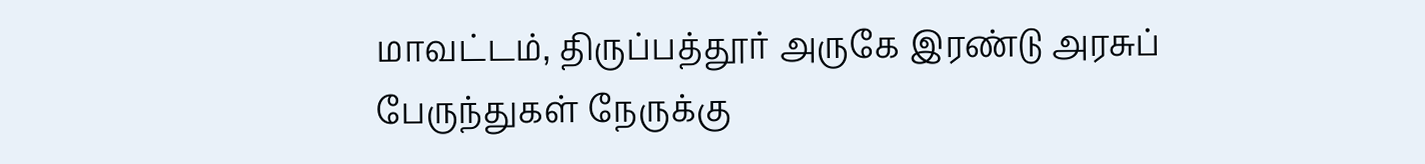மாவட்டம், திருப்பத்தூர் அருகே இரண்டு அரசுப் பேருந்துகள் நேருக்கு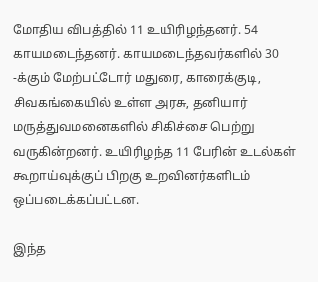மோதிய விபத்தில் 11 உயிரிழந்தனர். 54 காயமடைந்தனர். காயமடைந்தவர்களில் 30 -க்கும் மேற்பட்டோர் மதுரை, காரைக்குடி, சிவகங்கையில் உள்ள அரசு, தனியார் மருத்துவமனைகளில் சிகிச்சை பெற்று வருகின்றனர். உயிரிழந்த 11 பேரின் உடல்கள் கூறாய்வுக்குப் பிறகு உறவினர்களிடம் ஒப்படைக்கப்பட்டன.

இந்த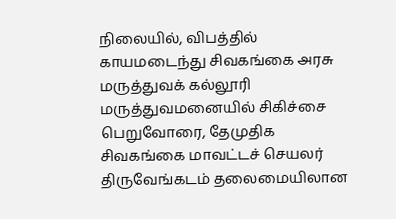நிலையில், விபத்தில் காயமடைந்து சிவகங்கை அரசு மருத்துவக் கல்லூரி மருத்துவமனையில் சிகிச்சை பெறுவோரை, தேமுதிக சிவகங்கை மாவட்டச் செயலர் திருவேங்கடம் தலைமையிலான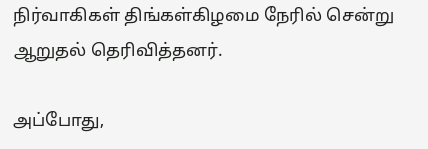நிர்வாகிகள் திங்கள்கிழமை நேரில் சென்று ஆறுதல் தெரிவித்தனர்.

அப்போது,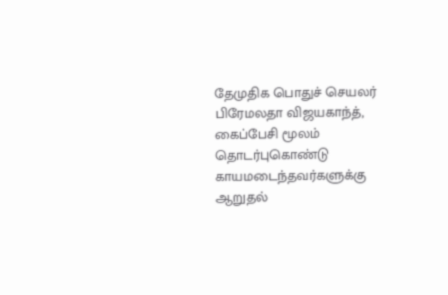தேமுதிக பொதுச் செயலர் பிரேமலதா விஜயகாந்த், கைப்பேசி மூலம் தொடர்புகொண்டு காயமடைந்தவர்களுக்கு ஆறுதல்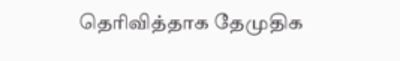தெரிவித்தாக தேமுதிக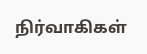நிர்வாகிகள்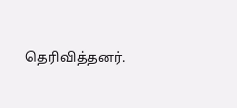தெரிவித்தனர்.